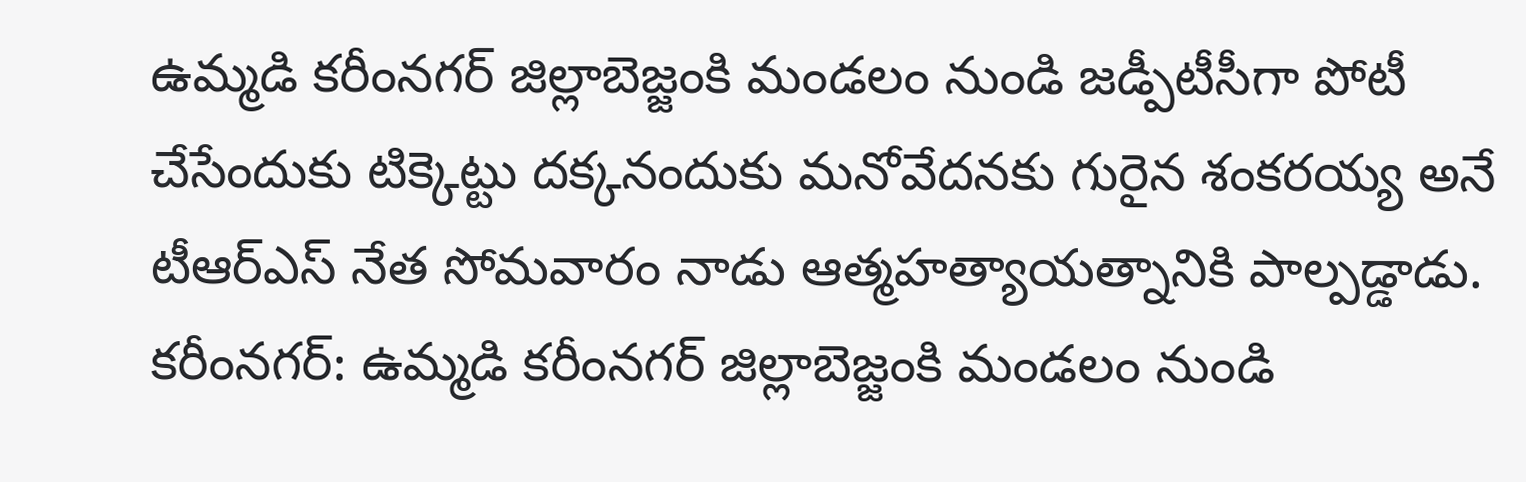ఉమ్మడి కరీంనగర్ జిల్లాబెజ్జంకి మండలం నుండి జడ్పీటీసీగా పోటీ చేసేందుకు టిక్కెట్టు దక్కనందుకు మనోవేదనకు గురైన శంకరయ్య అనే టీఆర్ఎస్ నేత సోమవారం నాడు ఆత్మహత్యాయత్నానికి పాల్పడ్డాడు.
కరీంనగర్: ఉమ్మడి కరీంనగర్ జిల్లాబెజ్జంకి మండలం నుండి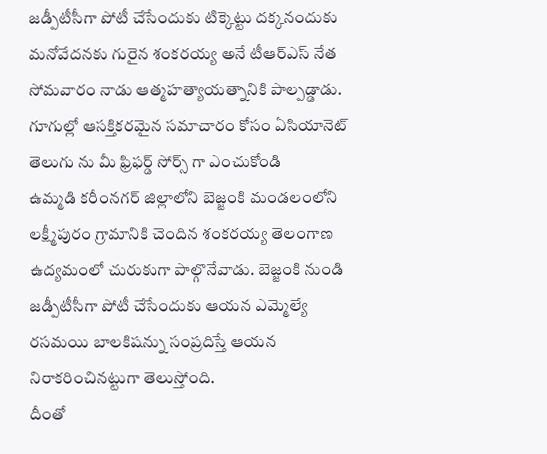జడ్పీటీసీగా పోటీ చేసేందుకు టిక్కెట్టు దక్కనందుకు మనోవేదనకు గురైన శంకరయ్య అనే టీఆర్ఎస్ నేత సోమవారం నాడు ఆత్మహత్యాయత్నానికి పాల్పడ్డాడు.
గూగుల్లో ఆసక్తికరమైన సమాచారం కోసం ఏసియానెట్ తెలుగు ను మీ ఫ్రిఫర్డ్ సోర్స్ గా ఎంచుకోండి
ఉమ్మడి కరీంనగర్ జిల్లాలోని బెజ్జంకి మండలంలోని లక్ష్మీపురం గ్రామానికి చెందిన శంకరయ్య తెలంగాణ ఉద్యమంలో చురుకుగా పాల్గొనేవాడు. బెజ్జంకి నుండి జడ్పీటీసీగా పోటీ చేసేందుకు ఆయన ఎమ్మెల్యే రసమయి బాలకిషన్ను సంప్రదిస్తే ఆయన నిరాకరించినట్టుగా తెలుస్తోంది.
దీంతో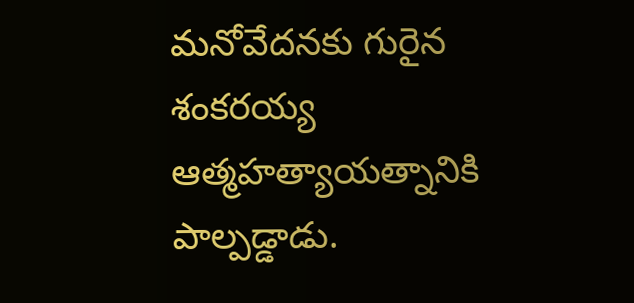మనోవేదనకు గురైన శంకరయ్య ఆత్మహత్యాయత్నానికి పాల్పడ్డాడు.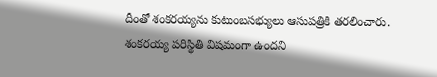దీంతో శంకరయ్యను కుటుంబసభ్యులు ఆసుపత్రికి తరలించారు. శంకరయ్య పరిస్థితి విషమంగా ఉందని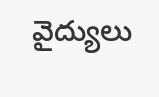వైద్యులు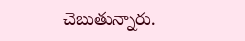చెబుతున్నారు.